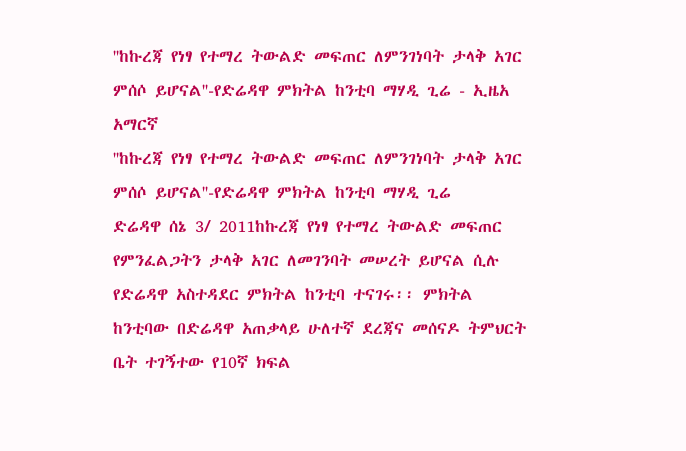''ከኩረጃ የነፃ የተማረ ትውልድ መፍጠር ለምንገነባት ታላቅ አገር ምሰሶ ይሆናል''-የድሬዳዋ ምክትል ከንቲባ ማሃዲ ጊሬ - ኢዜአ አማርኛ
''ከኩረጃ የነፃ የተማረ ትውልድ መፍጠር ለምንገነባት ታላቅ አገር ምሰሶ ይሆናል''-የድሬዳዋ ምክትል ከንቲባ ማሃዲ ጊሬ
ድሬዳዋ ሰኔ 3/ 2011ከኩረጃ የነፃ የተማረ ትውልድ መፍጠር የምንፈልጋትን ታላቅ አገር ለመገንባት መሠረት ይሆናል ሲሉ የድሬዳዋ አስተዳደር ምክትል ከንቲባ ተናገሩ፡፡ ምክትል ከንቲባው በድሬዳዋ አጠቃላይ ሁለተኛ ደረጃና መሰናዶ ትምህርት ቤት ተገኝተው የ10ኛ ክፍል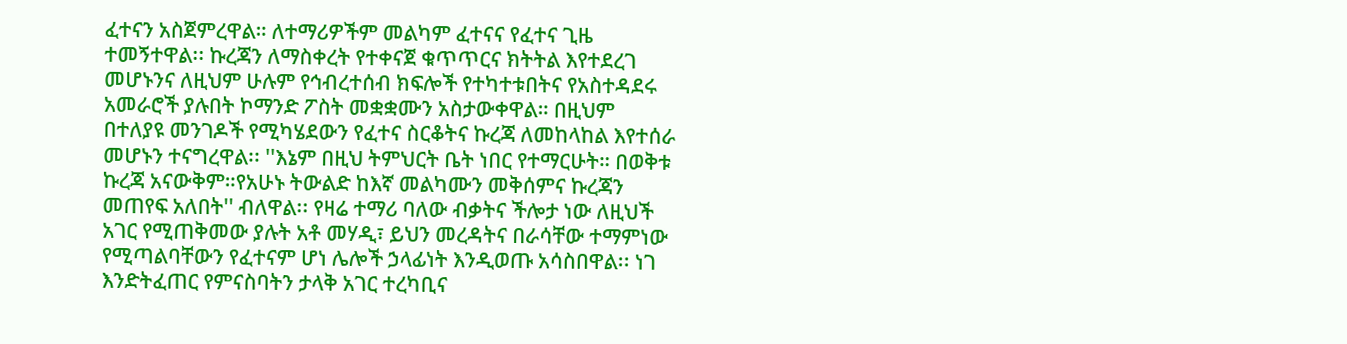ፈተናን አስጀምረዋል። ለተማሪዎችም መልካም ፈተናና የፈተና ጊዜ ተመኝተዋል፡፡ ኩረጃን ለማስቀረት የተቀናጀ ቁጥጥርና ክትትል እየተደረገ መሆኑንና ለዚህም ሁሉም የኅብረተሰብ ክፍሎች የተካተቱበትና የአስተዳደሩ አመራሮች ያሉበት ኮማንድ ፖስት መቋቋሙን አስታውቀዋል። በዚህም በተለያዩ መንገዶች የሚካሄደውን የፈተና ስርቆትና ኩረጃ ለመከላከል እየተሰራ መሆኑን ተናግረዋል፡፡ ''እኔም በዚህ ትምህርት ቤት ነበር የተማርሁት። በወቅቱ ኩረጃ አናውቅም።የአሁኑ ትውልድ ከእኛ መልካሙን መቅሰምና ኩረጃን መጠየፍ አለበት'' ብለዋል፡፡ የዛሬ ተማሪ ባለው ብቃትና ችሎታ ነው ለዚህች አገር የሚጠቅመው ያሉት አቶ መሃዲ፣ ይህን መረዳትና በራሳቸው ተማምነው የሚጣልባቸውን የፈተናም ሆነ ሌሎች ኃላፊነት እንዲወጡ አሳስበዋል፡፡ ነገ እንድትፈጠር የምናስባትን ታላቅ አገር ተረካቢና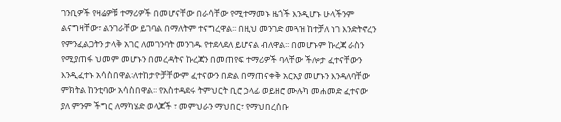ገንቢዎች የዛሬዎቹ ተማሪዎች በመሆናቸው በራሳቸው የሚተማመኑ ዜጎች እንዲሆኑ ሁላችንም ልናግዛቸው፣ ልንገራቸው ይገባል በማለትም ተናግረዋል፡፡ በዚህ መንገድ መጓዝ ከተቻለ ነገ እንድትኖረን የምንፈልጋትን ታላቅ አገር ለመገንባት መንገዱ የተደላደለ ይሆናል ብለዋል፡፡ በመሆኑም ኩረጃ ራስን የሚያጠፋ ህመም መሆኑን በመረዳትና ኩረጃን በመጠየፍ ተማሪዎች ባላቸው ችሎታ ፈተናቸውን እንዲፈተኑ አሳስበዋል፡ለተከታዮቻቸውም ፈተናውን በድል በማጠናቀቅ አርአያ መሆኑን እንዳለባቸው ምክትል ከንቲባው አሳስበዋል፡፡ የአስተዳደሩ ትምህርት ቢሮ ኃላፊ ወይዘሮ ሙሉካ መሐመድ ፈተናው ያለ ምንም ችግር ለማካሄድ ወላጆች ፣ መምህራን ማህበር፣ የማህበረሰቡ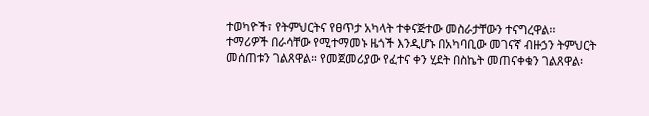ተወካዮች፣ የትምህርትና የፀጥታ አካላት ተቀናጅተው መስራታቸውን ተናግረዋል፡፡ ተማሪዎች በራሳቸው የሚተማመኑ ዜጎች እንዲሆኑ በአካባቢው መገናኛ ብዙኃን ትምህርት መሰጠቱን ገልጸዋል። የመጀመሪያው የፈተና ቀን ሂደት በስኬት መጠናቀቁን ገልጸዋል፡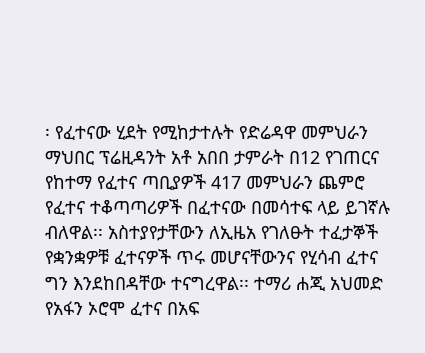፡ የፈተናው ሂደት የሚከታተሉት የድሬዳዋ መምህራን ማህበር ፕሬዚዳንት አቶ አበበ ታምራት በ12 የገጠርና የከተማ የፈተና ጣቢያዎች 417 መምህራን ጨምሮ የፈተና ተቆጣጣሪዎች በፈተናው በመሳተፍ ላይ ይገኛሉ ብለዋል፡፡ አስተያየታቸውን ለኢዜአ የገለፁት ተፈታኞች የቋንቋዎቹ ፈተናዎች ጥሩ መሆናቸውንና የሂሳብ ፈተና ግን እንደከበዳቸው ተናግረዋል፡፡ ተማሪ ሐጂ አህመድ የአፋን ኦሮሞ ፈተና በአፍ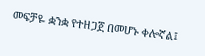መፍቻዬ ቋንቋ የተዘጋጀ በመሆኑ ቀሎኛል፤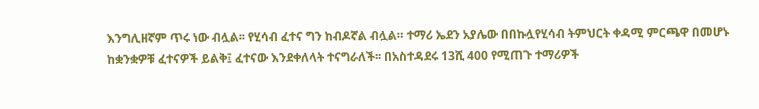እንግሊዘኛም ጥሩ ነው ብሏል፡፡ የሂሳብ ፈተና ግን ከብዶኛል ብሏል። ተማሪ ኤደን አያሌው በበኩሏየሂሳብ ትምህርት ቀዳሚ ምርጫዋ በመሆኑ ከቋንቋዎቹ ፈተናዎች ይልቅ፤ ፈተናው እንደቀለላት ተናግራለች፡፡ በአስተዳደሩ 13ሺ 400 የሚጠጉ ተማሪዎች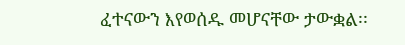ፈተናውን እየወሰዱ መሆናቸው ታውቋል፡፡